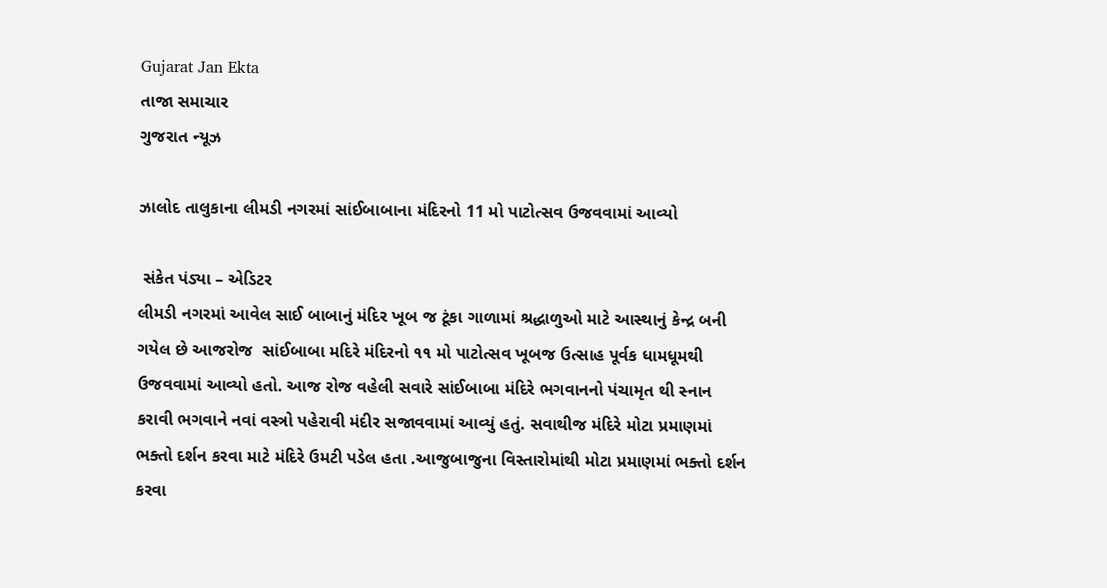Gujarat Jan Ekta
તાજા સમાચાર
ગુજરાત ન્યૂઝ

ઝાલોદ તાલુકાના લીમડી નગરમાં સાંઈબાબાના મંદિરનો 11 મો પાટોત્સવ ઉજવવામાં આવ્યો

 સંકેત પંડ્યા – એડિટર
લીમડી નગરમાં આવેલ સાઈ બાબાનું મંદિર ખૂબ જ ટૂંકા ગાળામાં શ્રદ્ધાળુઓ માટે આસ્થાનું કેન્દ્ર બની ગયેલ છે આજરોજ  સાંઈબાબા મદિરે મંદિરનો ૧૧ મો પાટોત્સવ ખૂબજ ઉત્સાહ પૂર્વક ધામધૂમથી ઉજવવામાં આવ્યો હતો. આજ રોજ વહેલી સવારે સાંઈબાબા મંદિરે ભગવાનનો પંચામૃત થી સ્નાન કરાવી ભગવાને નવાં વસ્ત્રો પહેરાવી મંદીર સજાવવામાં આવ્યું હતું. સવાથીજ મંદિરે મોટા પ્રમાણમાં ભક્તો દર્શન કરવા માટે મંદિરે ઉમટી પડેલ હતા .આજુબાજુના વિસ્તારોમાંથી મોટા પ્રમાણમાં ભક્તો દર્શન કરવા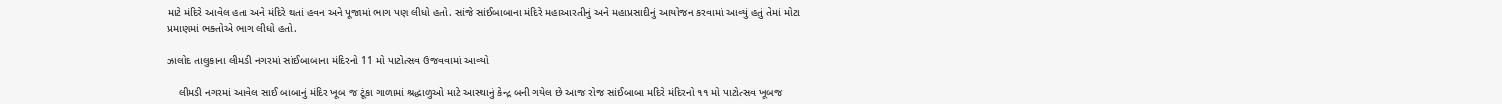માટે મંદિરે આવેલ હતા અને મંદિરે થતાં હવન અને પૂજામાં ભાગ પણ લીધો હતો. સાંજે સાંઈબાબાના મંદિરે મહાઆરતીનું અને મહાપ્રસાદીનું આયોજન કરવામાં આવ્યું હતું તેમાં મોટા પ્રમાણમાં ભક્તોએ ભાગ લીધો હતો.

ઝાલોદ તાલુકાના લીમડી નગરમાં સાંઈબાબાના મંદિરનો 11 મો પાટોત્સવ ઉજવવામાં આવ્યો

    લીમડી નગરમાં આવેલ સાઈ બાબાનું મંદિર ખૂબ જ ટૂંકા ગાળામાં શ્રદ્ધાળુઓ માટે આસ્થાનું કેન્દ્ર બની ગયેલ છે આજ રોજ સાંઈબાબા મદિરે મંદિરનો ૧૧ મો પાટોત્સવ ખૂબજ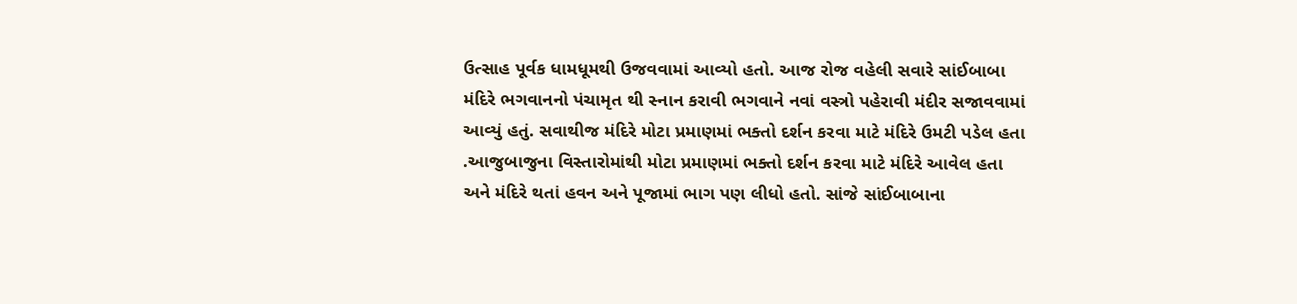ઉત્સાહ પૂર્વક ધામધૂમથી ઉજવવામાં આવ્યો હતો. આજ રોજ વહેલી સવારે સાંઈબાબા મંદિરે ભગવાનનો પંચામૃત થી સ્નાન કરાવી ભગવાને નવાં વસ્ત્રો પહેરાવી મંદીર સજાવવામાં આવ્યું હતું. સવાથીજ મંદિરે મોટા પ્રમાણમાં ભક્તો દર્શન કરવા માટે મંદિરે ઉમટી પડેલ હતા .આજુબાજુના વિસ્તારોમાંથી મોટા પ્રમાણમાં ભક્તો દર્શન કરવા માટે મંદિરે આવેલ હતા અને મંદિરે થતાં હવન અને પૂજામાં ભાગ પણ લીધો હતો. સાંજે સાંઈબાબાના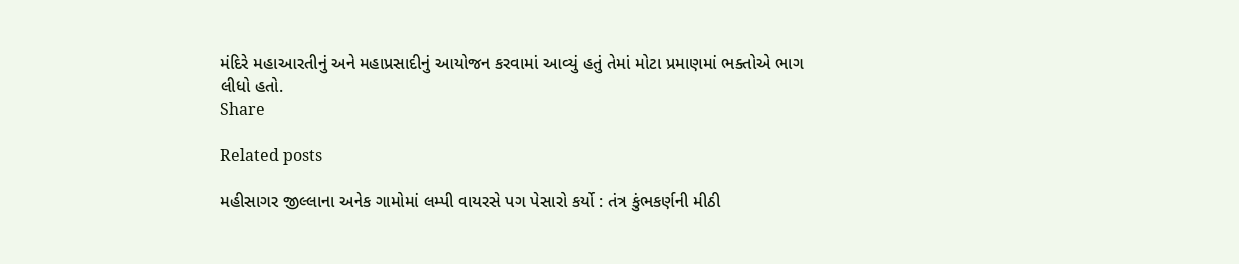મંદિરે મહાઆરતીનું અને મહાપ્રસાદીનું આયોજન કરવામાં આવ્યું હતું તેમાં મોટા પ્રમાણમાં ભક્તોએ ભાગ લીધો હતો.
Share

Related posts

મહીસાગર જીલ્લાના અનેક ગામોમાં લમ્પી વાયરસે પગ પેસારો કર્યો : તંત્ર કુંભકર્ણની મીઠી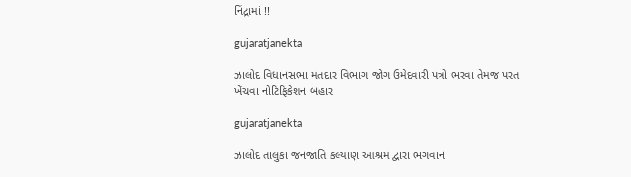નિંદ્રામાં !!

gujaratjanekta

ઝાલોદ વિધાનસભા મતદાર વિભાગ જોગ ઉમેદવારી પત્રો ભરવા તેમજ પરત ખેંચવા નોટિફિકેશન બહાર

gujaratjanekta

ઝાલોદ તાલુકા જનજાતિ કલ્યાણ આશ્રમ દ્વારા ભગવાન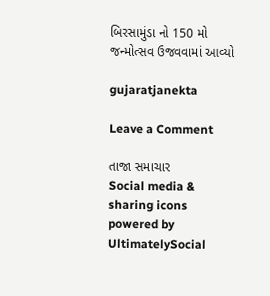બિરસામુંડા નો 150 મો જન્મોત્સવ ઉજવવામાં આવ્યો

gujaratjanekta

Leave a Comment

તાજા સમાચાર
Social media & sharing icons powered by UltimatelySocial